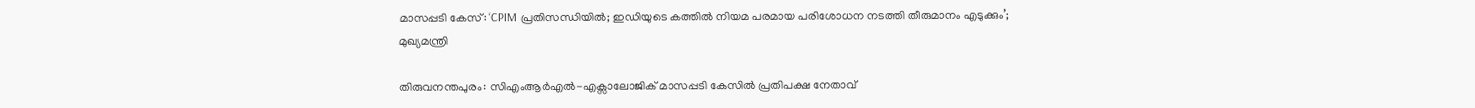മാസപ്പടി കേസ്: ‘CPIM പ്രതിസന്ധിയിൽ; ഇഡിയുടെ കത്തിൽ നിയമ പരമായ പരിശോധന നടത്തി തീരുമാനം എടുക്കും’; മുഖ്യമന്ത്രി

തിരുവനന്തപുരം: സിഎംആർഎൽ-എക്സാലോജിക് മാസപ്പടി കേസിൽ പ്രതിപക്ഷ നേതാവ്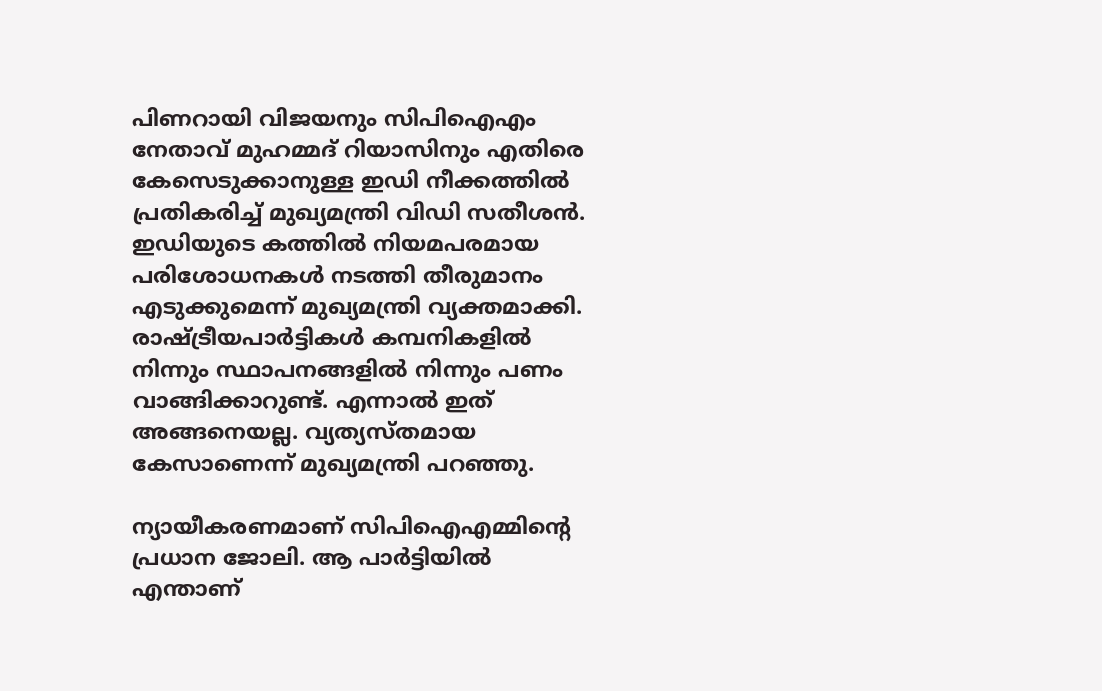പിണറായി വിജയനും സിപിഐഎം നേതാവ് മുഹമ്മദ് റിയാസിനും എതിരെ കേസെടുക്കാനുള്ള ഇഡി നീക്കത്തിൽ പ്രതികരിച്ച് മുഖ്യമന്ത്രി വിഡി സതീശൻ. ഇഡിയുടെ കത്തിൽ‌ നിയമപരമായ പരിശോധനകൾ നടത്തി തീരുമാനം എടുക്കുമെന്ന് മുഖ്യമന്ത്രി വ്യക്തമാക്കി. രാഷ്ട്രീയപാർട്ടികൾ കമ്പനികളിൽ നിന്നും സ്ഥാപനങ്ങളിൽ നിന്നും പണം വാങ്ങിക്കാറുണ്ട്. എന്നാൽ ഇത് അങ്ങനെയല്ല. വ്യത്യസ്തമായ കേസാണെന്ന് മുഖ്യമന്ത്രി പറഞ്ഞു.

ന്യായീകരണമാണ് സിപിഐഎമ്മിന്റെ പ്രധാന ജോലി. ആ പാർട്ടിയിൽ എന്താണ്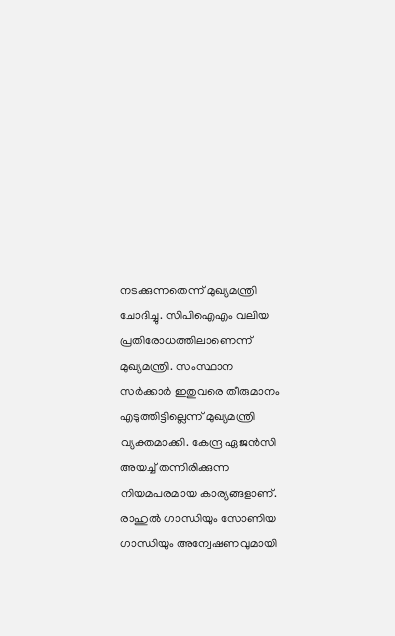നടക്കുന്നതെന്ന് മുഖ്യമന്ത്രി ചോദിച്ചു. സിപിഐഎം വലിയ പ്രതിരോധത്തിലാണെന്ന് മുഖ്യമന്ത്രി. സംസ്ഥാന സർക്കാർ ഇതുവരെ തീരുമാനം എടുത്തിട്ടില്ലെന്ന് മുഖ്യമന്ത്രി വ്യക്തമാക്കി. കേന്ദ്ര ഏജൻസി അയച്ച് തന്നിരിക്കുന്ന നിയമപരമായ കാര്യങ്ങളാണ്. രാഹുൽ ഗാന്ധിയും സോണിയ ഗാന്ധിയും അന്വേഷണവുമായി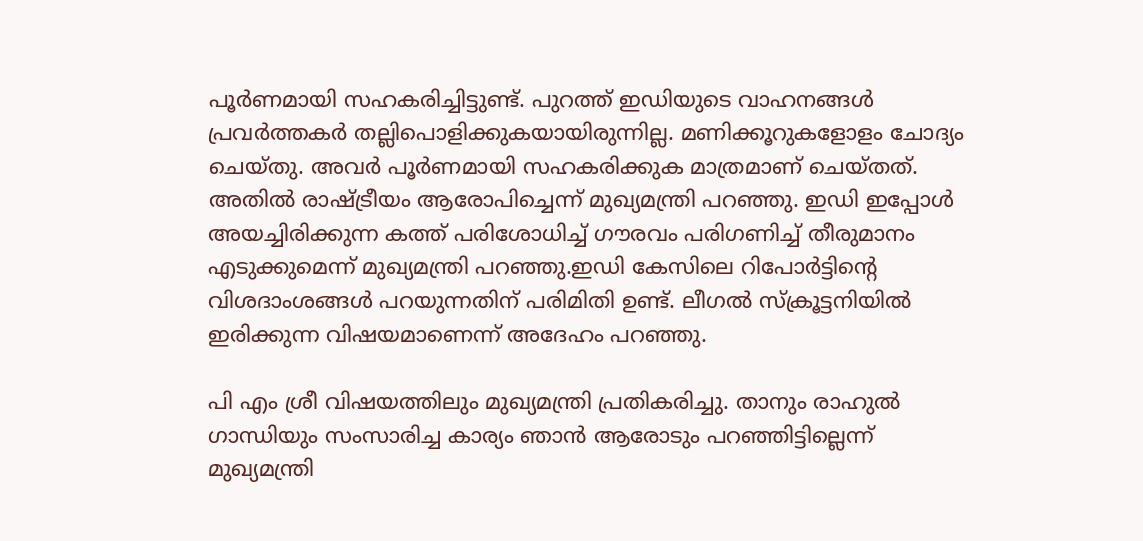പൂർണമായി സഹകരിച്ചിട്ടുണ്ട്. പുറത്ത് ഇഡിയുടെ വാഹനങ്ങൾ പ്രവർത്തകർ തല്ലിപൊളിക്കുകയായിരുന്നില്ല. മണിക്കൂറുകളോളം ചോദ്യം ചെയ്തു. അവർ പൂർണമായി സഹകരിക്കുക മാത്രമാണ് ചെയ്തത്. അതിൽ രാഷ്ട്രീയം ആരോപിച്ചെന്ന് മുഖ്യമന്ത്രി പറഞ്ഞു. ഇഡി ഇപ്പോൾ അയച്ചിരിക്കുന്ന കത്ത് പരിശോധിച്ച് ഗൗരവം പരിഗണിച്ച് തീരുമാനം എടുക്കുമെന്ന് മുഖ്യമന്ത്രി പറഞ്ഞു.ഇഡി കേസിലെ റിപോർട്ടിൻ്റെ വിശദാംശങ്ങൾ പറയുന്നതിന് പരിമിതി ഉണ്ട്. ലീഗൽ സ്‌ക്രൂട്ടനിയിൽ ഇരിക്കുന്ന വിഷയമാണെന്ന് അദേഹം പറഞ്ഞു.

പി എം ശ്രീ വിഷയത്തിലും മുഖ്യമന്ത്രി പ്രതികരിച്ചു. താനും രാഹുൽ ഗാന്ധിയും സംസാരിച്ച കാര്യം ഞാൻ ആരോടും പറഞ്ഞിട്ടില്ലെന്ന് മുഖ്യമന്ത്രി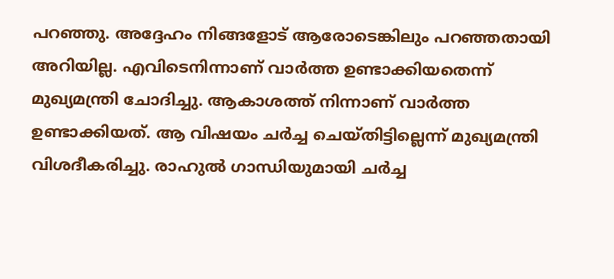പറഞ്ഞു. അദ്ദേഹം നിങ്ങളോട് ആരോടെങ്കിലും പറഞ്ഞതായി അറിയില്ല. എവിടെനിന്നാണ് വാർത്ത ഉണ്ടാക്കിയതെന്ന് മുഖ്യമന്ത്രി ചോദിച്ചു. ആകാശത്ത് നിന്നാണ് വാർത്ത ഉണ്ടാക്കിയത്. ആ വിഷയം ചർച്ച ചെയ്തിട്ടില്ലെന്ന് മുഖ്യമന്ത്രി വിശദീകരിച്ചു. രാഹുൽ ഗാന്ധിയുമായി ചർച്ച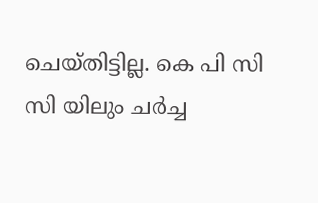ചെയ്തിട്ടില്ല. കെ പി സി സി യിലും ചർച്ച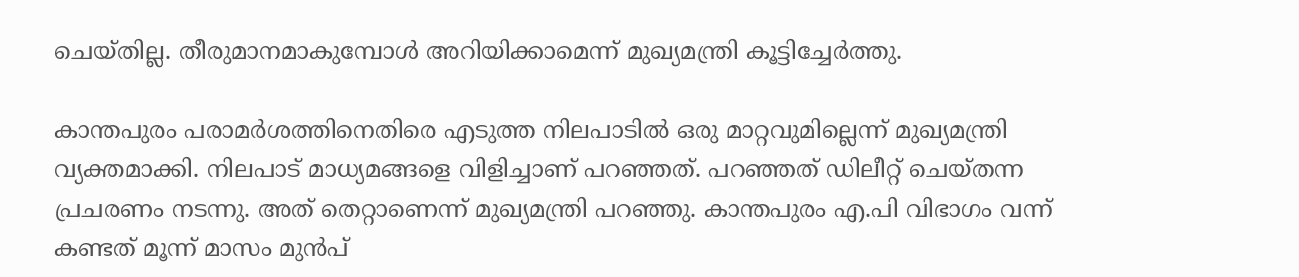ചെയ്തില്ല. തീരുമാനമാകുമ്പോൾ അറിയിക്കാമെന്ന് മുഖ്യമന്ത്രി കൂട്ടിച്ചേർത്തു.

കാന്തപുരം പരാമർശത്തിനെതിരെ എടുത്ത നിലപാടിൽ ഒരു മാറ്റവുമില്ലെന്ന് മുഖ്യമന്ത്രി വ്യക്തമാക്കി. നിലപാട് മാധ്യമങ്ങളെ വിളിച്ചാണ് പറഞ്ഞത്. പറഞ്ഞത് ഡിലീറ്റ് ചെയ്തന്ന പ്രചരണം നടന്നു. അത് തെറ്റാണെന്ന് മുഖ്യമന്ത്രി പറഞ്ഞു. കാന്തപുരം എ.പി വിഭാഗം വന്ന് കണ്ടത് മൂന്ന് മാസം മുൻപ്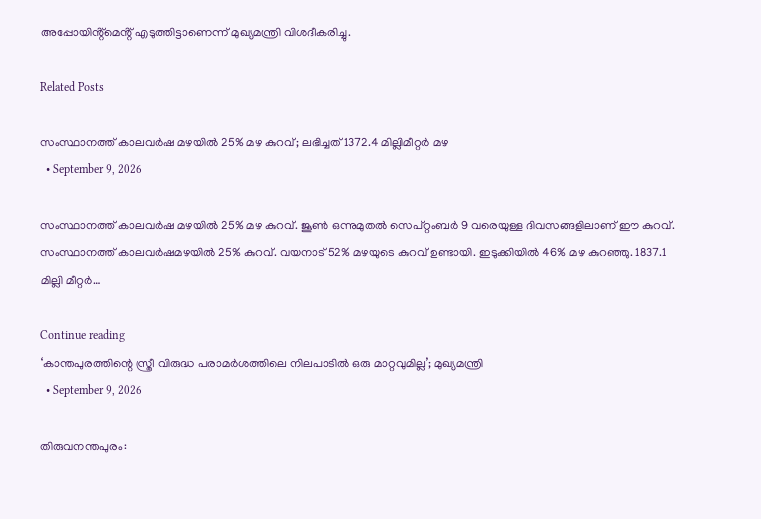അപ്പോയിൻ്റ്മെൻ്റ് എടുത്തിട്ടാണെന്ന് മുഖ്യമന്ത്രി വിശദീകരിച്ചു.

Related Posts

സംസ്ഥാനത്ത് കാലവർഷ മഴയിൽ 25% മഴ കുറവ്; ലഭിച്ചത് 1372.4 മില്ലിമീറ്റർ മഴ
  • September 9, 2026

സംസ്ഥാനത്ത് കാലവർഷ മഴയിൽ 25% മഴ കുറവ്. ജൂൺ ഒന്നുമുതൽ സെപ്റ്റംബർ 9 വരെയുള്ള ദിവസങ്ങളിലാണ് ഈ കുറവ്. സംസ്ഥാനത്ത് കാലവർഷമഴയിൽ 25% കുറവ്. വയനാട് 52% മഴയുടെ കുറവ് ഉണ്ടായി. ഇടുക്കിയിൽ 46% മഴ കുറഞ്ഞു. 1837.1 മില്ലി മീറ്റർ…

Continue reading
‘കാന്തപുരത്തിന്റെ സ്ത്രീ വിരുദ്ധ പരാമർശത്തിലെ നിലപാടിൽ ഒരു മാറ്റവുമില്ല’; മുഖ്യമന്ത്രി
  • September 9, 2026

തിരുവനന്തപുരം: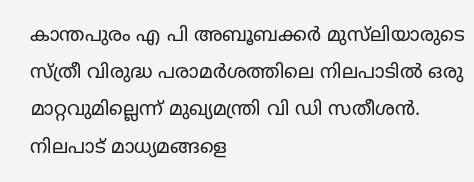കാന്തപുരം എ പി അബൂബക്കർ മുസ്‍ലിയാരുടെ സ്ത്രീ വിരുദ്ധ പരാമർശത്തിലെ നിലപാടിൽ ഒരു മാറ്റവുമില്ലെന്ന് മുഖ്യമന്ത്രി വി ഡി സതീശൻ. നിലപാട് മാധ്യമങ്ങളെ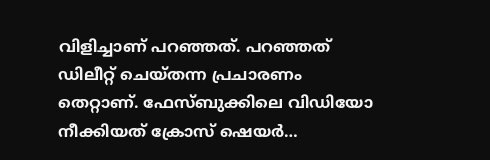വിളിച്ചാണ് പറഞ്ഞത്. പറഞ്ഞത് ഡിലീറ്റ് ചെയ്തന്ന പ്രചാരണം തെറ്റാണ്. ഫേസ്ബുക്കിലെ വിഡിയോ നീക്കിയത് ക്രോസ് ഷെയർ…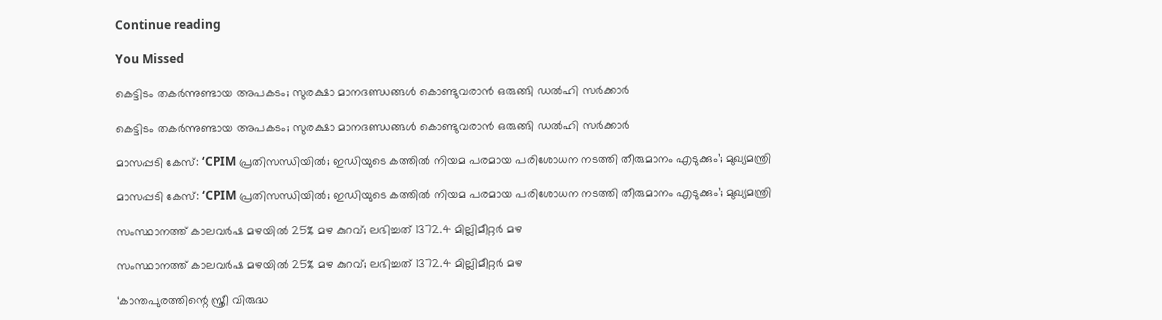Continue reading

You Missed

കെട്ടിടം തകർന്നുണ്ടായ അപകടം; സുരക്ഷാ മാനദണ്ഡങ്ങൾ കൊണ്ടുവരാൻ ഒരുങ്ങി ഡൽഹി സർക്കാർ

കെട്ടിടം തകർന്നുണ്ടായ അപകടം; സുരക്ഷാ മാനദണ്ഡങ്ങൾ കൊണ്ടുവരാൻ ഒരുങ്ങി ഡൽഹി സർക്കാർ

മാസപ്പടി കേസ്: ‘CPIM പ്രതിസന്ധിയിൽ; ഇഡിയുടെ കത്തിൽ നിയമ പരമായ പരിശോധന നടത്തി തീരുമാനം എടുക്കും’; മുഖ്യമന്ത്രി

മാസപ്പടി കേസ്: ‘CPIM പ്രതിസന്ധിയിൽ; ഇഡിയുടെ കത്തിൽ നിയമ പരമായ പരിശോധന നടത്തി തീരുമാനം എടുക്കും’; മുഖ്യമന്ത്രി

സംസ്ഥാനത്ത് കാലവർഷ മഴയിൽ 25% മഴ കുറവ്; ലഭിച്ചത് 1372.4 മില്ലിമീറ്റർ മഴ

സംസ്ഥാനത്ത് കാലവർഷ മഴയിൽ 25% മഴ കുറവ്; ലഭിച്ചത് 1372.4 മില്ലിമീറ്റർ മഴ

‘കാന്തപുരത്തിന്റെ സ്ത്രീ വിരുദ്ധ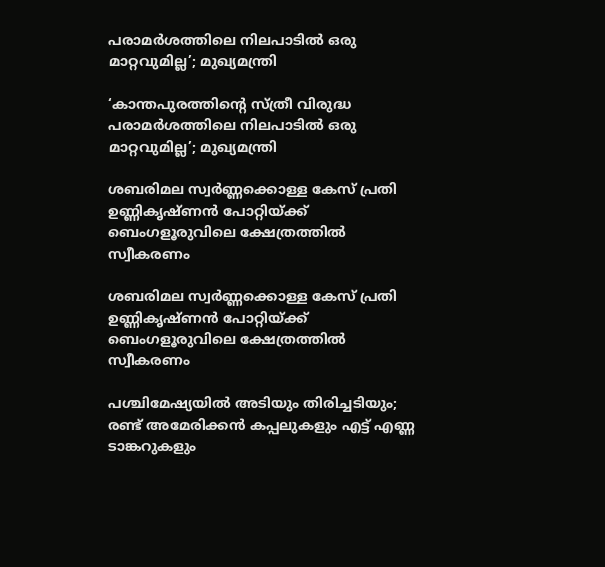പരാമർശത്തിലെ നിലപാടിൽ ഒരു മാറ്റവുമില്ല’; മുഖ്യമന്ത്രി

‘കാന്തപുരത്തിന്റെ സ്ത്രീ വിരുദ്ധ പരാമർശത്തിലെ നിലപാടിൽ ഒരു മാറ്റവുമില്ല’; മുഖ്യമന്ത്രി

ശബരിമല സ്വർണ്ണക്കൊള്ള കേസ് പ്രതി ഉണ്ണികൃഷ്ണൻ പോറ്റിയ്ക്ക് ബെംഗളൂരുവിലെ ക്ഷേത്രത്തിൽ സ്വീകരണം

ശബരിമല സ്വർണ്ണക്കൊള്ള കേസ് പ്രതി ഉണ്ണികൃഷ്ണൻ പോറ്റിയ്ക്ക് ബെംഗളൂരുവിലെ ക്ഷേത്രത്തിൽ സ്വീകരണം

പശ്ചിമേഷ്യയിൽ അടിയും തിരിച്ചടിയും; രണ്ട് അമേരിക്കൻ കപ്പലുകളും എട്ട് എണ്ണ ടാങ്കറുകളും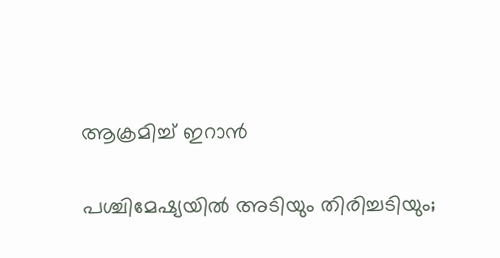ആക്രമിച്ച് ഇറാൻ

പശ്ചിമേഷ്യയിൽ അടിയും തിരിച്ചടിയും;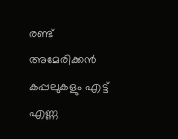രണ്ട് അമേരിക്കൻ കപ്പലുകളും എട്ട് എണ്ണ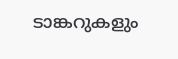ടാങ്കറുകളും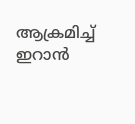ആക്രമിച്ച് ഇറാൻ